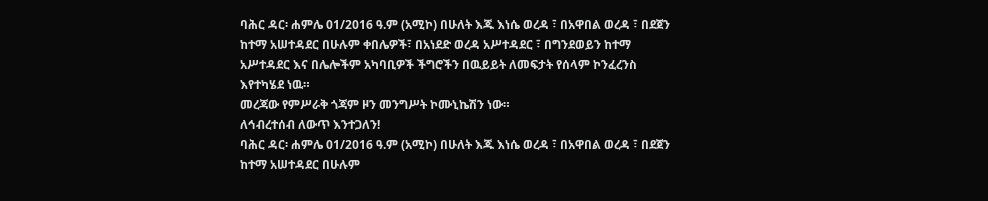ባሕር ዳር፡ ሐምሌ 01/2016 ዓ.ም (አሚኮ) በሁለት እጁ እነሴ ወረዳ ፣ በአዋበል ወረዳ ፣ በደጀን ከተማ አሠተዳደር በሁሉም ቀበሌዎች፣ በአነደድ ወረዳ አሥተዳደር ፣ በግንደወይን ከተማ አሥተዳደር እና በሌሎችም አካባቢዎች ችግሮችን በዉይይት ለመፍታት የሰላም ኮንፈረንስ እየተካሄደ ነዉ።
መረጃው የምሥራቅ ጎጃም ዞን መንግሥት ኮሙኒኬሽን ነው።
ለኅብረተሰብ ለውጥ እንተጋለን!
ባሕር ዳር፡ ሐምሌ 01/2016 ዓ.ም (አሚኮ) በሁለት እጁ እነሴ ወረዳ ፣ በአዋበል ወረዳ ፣ በደጀን ከተማ አሠተዳደር በሁሉም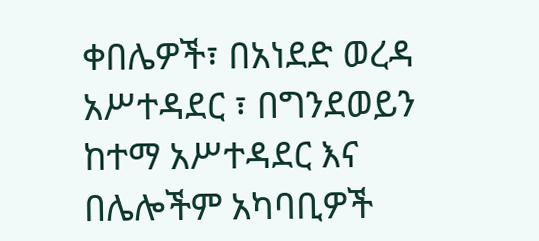ቀበሌዎች፣ በአነደድ ወረዳ አሥተዳደር ፣ በግንደወይን ከተማ አሥተዳደር እና በሌሎችም አካባቢዎች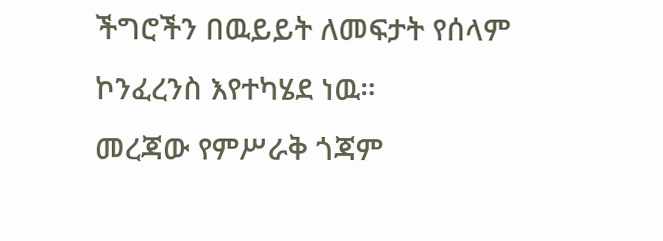ችግሮችን በዉይይት ለመፍታት የሰላም ኮንፈረንስ እየተካሄደ ነዉ።
መረጃው የምሥራቅ ጎጃም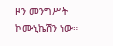ዞን መንግሥት ኮሙኒኬሽን ነው።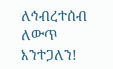ለኅብረተሰብ ለውጥ እንተጋለን!